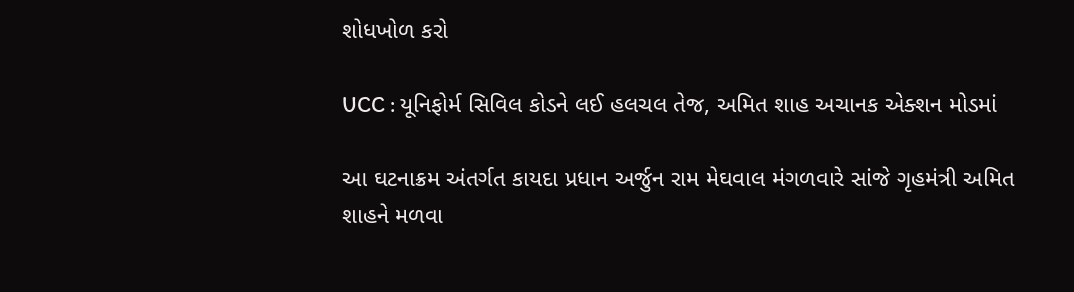શોધખોળ કરો

UCC : યૂનિફોર્મ સિવિલ કોડને લઈ હલચલ તેજ, અમિત શાહ અચાનક એક્શન મોડમાં

આ ઘટનાક્રમ અંતર્ગત કાયદા પ્રધાન અર્જુન રામ મેઘવાલ મંગળવારે સાંજે ગૃહમંત્રી અમિત શાહને મળવા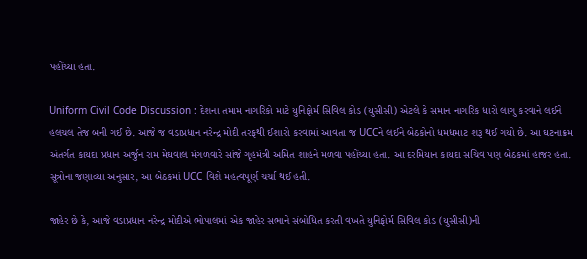પહોંચ્યા હતા.

Uniform Civil Code Discussion : દેશના તમામ નાગરિકો માટે યુનિફોર્મ સિવિલ કોડ (યુસીસી) એટલે કે સમાન નાગરિક ધારો લાગુ કરવાને લઈને હલચલ તેજ બની ગઈ છે. આજે જ વડાપ્રધાન નરેન્દ્ર મોદી તરફથી ઈશારો કરવામાં આવતા જ UCCને લઈને બેઠકોનો ધમધમાટ શરૂ થઈ ગયો છે. આ ઘટનાક્રમ અંતર્ગત કાયદા પ્રધાન અર્જુન રામ મેઘવાલ મંગળવારે સાંજે ગૃહમંત્રી અમિત શાહને મળવા પહોંચ્યા હતા. આ દરમિયાન કાયદા સચિવ પણ બેઠકમાં હાજર હતા. સૂત્રોના જણાવ્યા અનુસાર, આ બેઠકમાં UCC વિશે મહત્વપૂર્ણ ચર્ચા થઈ હતી.

જાહેર છે કે, આજે વડાપ્રધાન નરેન્દ્ર મોદીએ ભોપાલમાં એક જાહેર સભાને સંબોધિત કરતી વખતે યુનિફોર્મ સિવિલ કોડ (યુસીસી)ની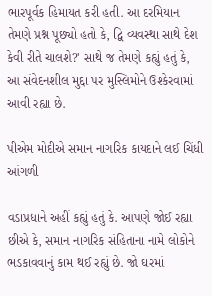ભારપૂર્વક હિમાયત કરી હતી. આ દરમિયાન તેમણે પ્રશ્ન પૂછ્યો હતો કે, દ્વિ વ્યવસ્થા સાથે દેશ કેવી રીતે ચાલશે?' સાથે જ તેમણે કહ્યું હતું કે, આ સંવેદનશીલ મુદ્દા પર મુસ્લિમોને ઉશ્કેરવામાં આવી રહ્યા છે.

પીએમ મોદીએ સમાન નાગરિક કાયદાને લઈ ચિંધી આંગળી

વડાપ્રધાને અહીં કહ્યું હતું કે. આપણે જોઈ રહ્યા છીએ કે, સમાન નાગરિક સંહિતાના નામે લોકોને ભડકાવવાનું કામ થઈ રહ્યું છે. જો ઘરમાં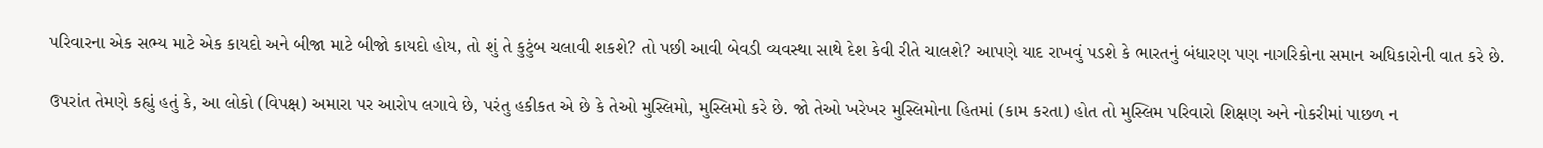પરિવારના એક સભ્ય માટે એક કાયદો અને બીજા માટે બીજો કાયદો હોય, તો શું તે કુટુંબ ચલાવી શકશે? તો પછી આવી બેવડી વ્યવસ્થા સાથે દેશ કેવી રીતે ચાલશે? આપણે યાદ રાખવું પડશે કે ભારતનું બંધારણ પણ નાગરિકોના સમાન અધિકારોની વાત કરે છે.

ઉપરાંત તેમણે કહ્યું હતું કે, આ લોકો (વિપક્ષ) અમારા પર આરોપ લગાવે છે, પરંતુ હકીકત એ છે કે તેઓ મુસ્લિમો, મુસ્લિમો કરે છે. જો તેઓ ખરેખર મુસ્લિમોના હિતમાં (કામ કરતા) હોત તો મુસ્લિમ પરિવારો શિક્ષણ અને નોકરીમાં પાછળ ન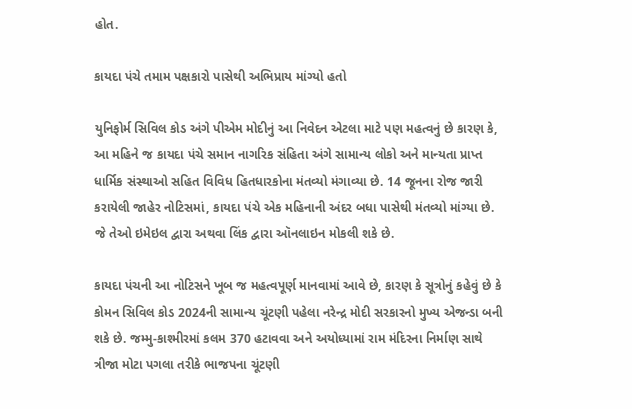હોત.

કાયદા પંચે તમામ પક્ષકારો પાસેથી અભિપ્રાય માંગ્યો હતો

યુનિફોર્મ સિવિલ કોડ અંગે પીએમ મોદીનું આ નિવેદન એટલા માટે પણ મહત્વનું છે કારણ કે, આ મહિને જ કાયદા પંચે સમાન નાગરિક સંહિતા અંગે સામાન્ય લોકો અને માન્યતા પ્રાપ્ત ધાર્મિક સંસ્થાઓ સહિત વિવિધ હિતધારકોના મંતવ્યો મંગાવ્યા છે. 14 જૂનના રોજ જારી કરાયેલી જાહેર નોટિસમાં, કાયદા પંચે એક મહિનાની અંદર બધા પાસેથી મંતવ્યો માંગ્યા છે. જે તેઓ ઇમેઇલ દ્વારા અથવા લિંક દ્વારા ઑનલાઇન મોકલી શકે છે.

કાયદા પંચની આ નોટિસને ખૂબ જ મહત્વપૂર્ણ માનવામાં આવે છે, કારણ કે સૂત્રોનું કહેવું છે કે કોમન સિવિલ કોડ 2024ની સામાન્ય ચૂંટણી પહેલા નરેન્દ્ર મોદી સરકારનો મુખ્ય એજન્ડા બની શકે છે. જમ્મુ-કાશ્મીરમાં કલમ 370 હટાવવા અને અયોધ્યામાં રામ મંદિરના નિર્માણ સાથે ત્રીજા મોટા પગલા તરીકે ભાજપના ચૂંટણી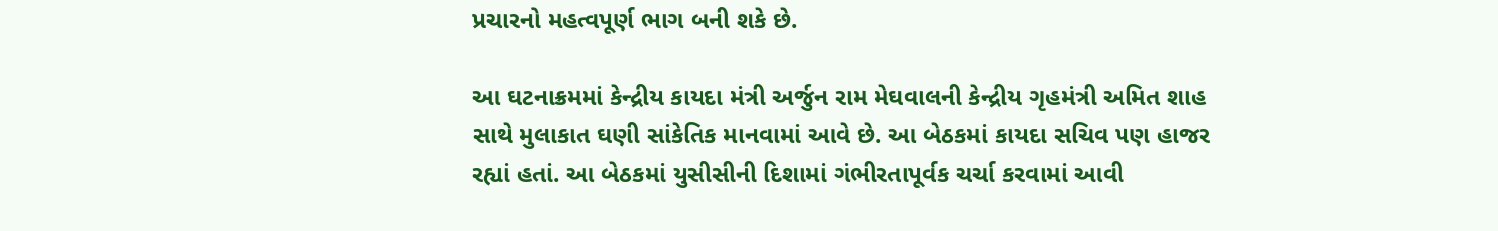પ્રચારનો મહત્વપૂર્ણ ભાગ બની શકે છે.

આ ઘટનાક્રમમાં કેન્દ્રીય કાયદા મંત્રી અર્જુન રામ મેઘવાલની કેન્દ્રીય ગૃહમંત્રી અમિત શાહ સાથે મુલાકાત ઘણી સાંકેતિક માનવામાં આવે છે. આ બેઠકમાં કાયદા સચિવ પણ હાજર રહ્યાં હતાં. આ બેઠકમાં યુસીસીની દિશામાં ગંભીરતાપૂર્વક ચર્ચા કરવામાં આવી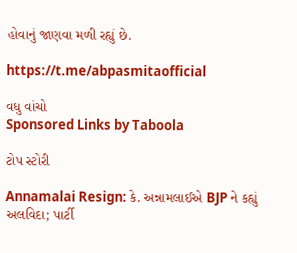હોવાનું જાણવા મળી રહ્યું છે.

https://t.me/abpasmitaofficial

વધુ વાંચો
Sponsored Links by Taboola

ટોપ સ્ટોરી

Annamalai Resign: કે. અન્નામલાઈએ BJP ને કહ્યું અલવિદા; પાર્ટી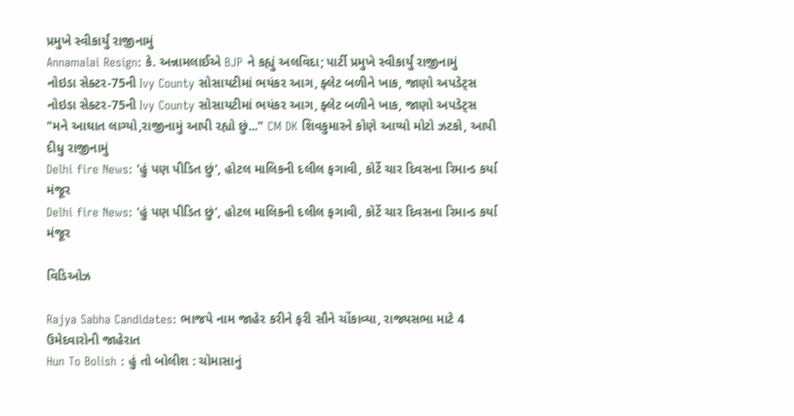પ્રમુખે સ્વીકાર્યું રાજીનામું
Annamalai Resign: કે. અન્નામલાઈએ BJP ને કહ્યું અલવિદા; પાર્ટી પ્રમુખે સ્વીકાર્યું રાજીનામું
નોઇડા સેક્ટર-75ની Ivy County સોસાયટીમાં ભયંકર આગ, ફ્લેટ બળીને ખાક, જાણો અપડેટ્સ
નોઇડા સેક્ટર-75ની Ivy County સોસાયટીમાં ભયંકર આગ, ફ્લેટ બળીને ખાક, જાણો અપડેટ્સ
"મને આઘાત લાગ્યો,રાજીનામું આપી રહ્યો છું..." CM DK શિવકુમારને કોણે આપ્યો મોટો ઝટકો, આપી દીધુ રાજીનામું
Delhi fire News: 'હું પણ પીડિત છું', હોટલ માલિકની દલીલ ફગાવી, કોર્ટે ચાર દિવસના રિમાન્ડ કર્યા મંજૂર
Delhi fire News: 'હું પણ પીડિત છું', હોટલ માલિકની દલીલ ફગાવી, કોર્ટે ચાર દિવસના રિમાન્ડ કર્યા મંજૂર

વિડિઓઝ

Rajya Sabha Candidates: ભાજપે નામ જાહેર કરીને ફરી સૌને ચોંકાવ્યા, રાજ્યસભા માટે 4 ઉમેદવારોની જાહેરાત
Hun To Bolish : હું તો બોલીશ : ચોમાસાનું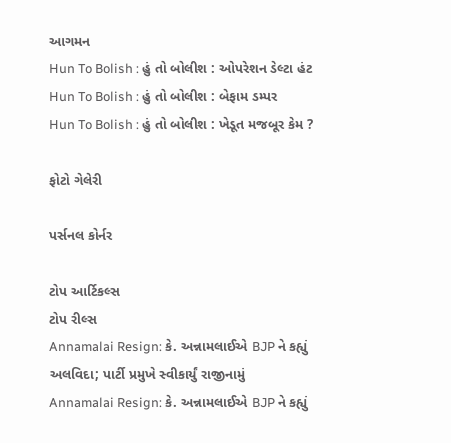આગમન
Hun To Bolish : હું તો બોલીશ : ઓપરેશન ડેલ્ટા હંટ
Hun To Bolish : હું તો બોલીશ : બેફામ ડમ્પર
Hun To Bolish : હું તો બોલીશ : ખેડૂત મજબૂર કેમ ?

ફોટો ગેલેરી

પર્સનલ કોર્નર

ટોપ આર્ટિકલ્સ
ટોપ રીલ્સ
Annamalai Resign: કે. અન્નામલાઈએ BJP ને કહ્યું અલવિદા; પાર્ટી પ્રમુખે સ્વીકાર્યું રાજીનામું
Annamalai Resign: કે. અન્નામલાઈએ BJP ને કહ્યું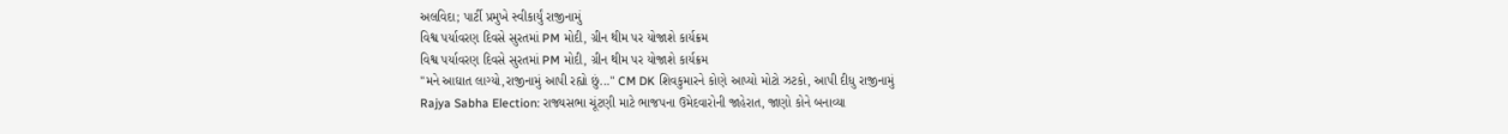અલવિદા; પાર્ટી પ્રમુખે સ્વીકાર્યું રાજીનામું
વિશ્વ પર્યાવરણ દિવસે સુરતમાં PM મોદી, ગ્રીન થીમ પર યોજાશે કાર્યક્રમ
વિશ્વ પર્યાવરણ દિવસે સુરતમાં PM મોદી, ગ્રીન થીમ પર યોજાશે કાર્યક્રમ
"મને આઘાત લાગ્યો,રાજીનામું આપી રહ્યો છું..." CM DK શિવકુમારને કોણે આપ્યો મોટો ઝટકો, આપી દીધુ રાજીનામું
Rajya Sabha Election: રાજ્યસભા ચૂંટણી માટે ભાજપના ઉમેદવારોની જાહેરાત, જાણો કોને બનાવ્યા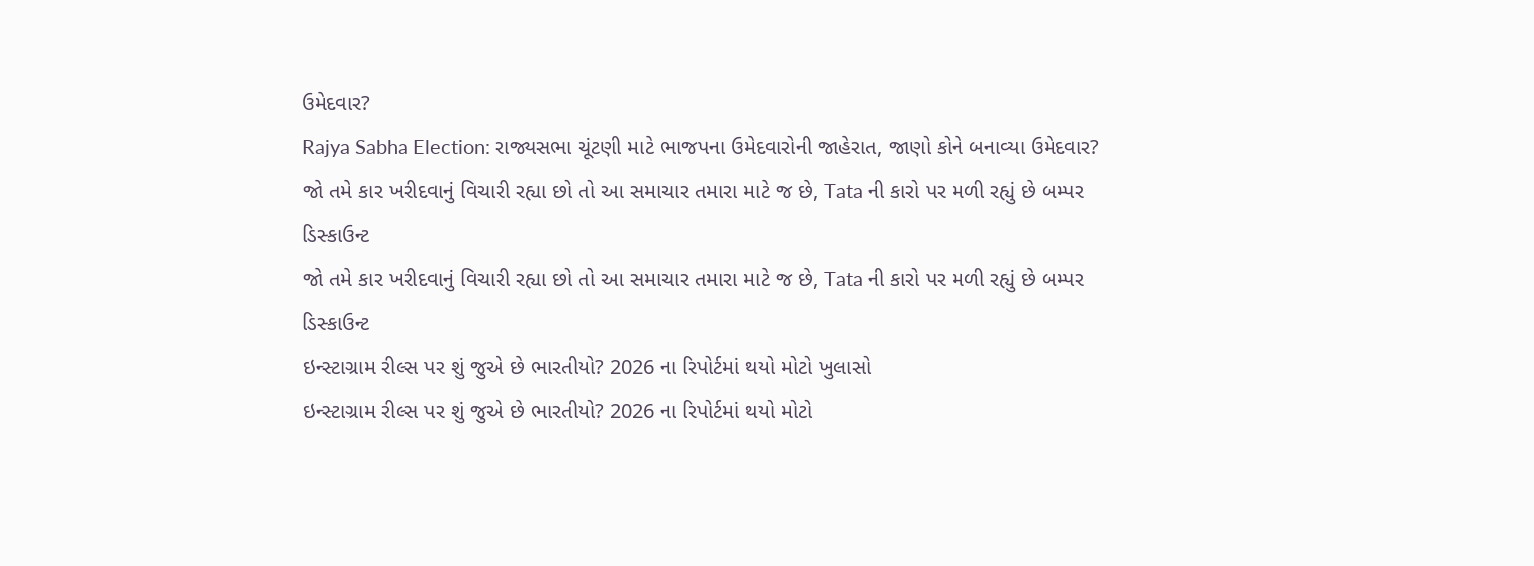ઉમેદવાર?
Rajya Sabha Election: રાજ્યસભા ચૂંટણી માટે ભાજપના ઉમેદવારોની જાહેરાત, જાણો કોને બનાવ્યા ઉમેદવાર?
જો તમે કાર ખરીદવાનું વિચારી રહ્યા છો તો આ સમાચાર તમારા માટે જ છે, Tata ની કારો પર મળી રહ્યું છે બમ્પર ડિસ્કાઉન્ટ
જો તમે કાર ખરીદવાનું વિચારી રહ્યા છો તો આ સમાચાર તમારા માટે જ છે, Tata ની કારો પર મળી રહ્યું છે બમ્પર ડિસ્કાઉન્ટ
ઇન્સ્ટાગ્રામ રીલ્સ પર શું જુએ છે ભારતીયો? 2026 ના રિપોર્ટમાં થયો મોટો ખુલાસો
ઇન્સ્ટાગ્રામ રીલ્સ પર શું જુએ છે ભારતીયો? 2026 ના રિપોર્ટમાં થયો મોટો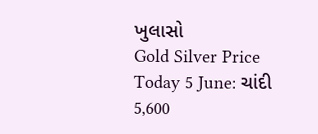ખુલાસો
Gold Silver Price Today 5 June: ચાંદી 5,600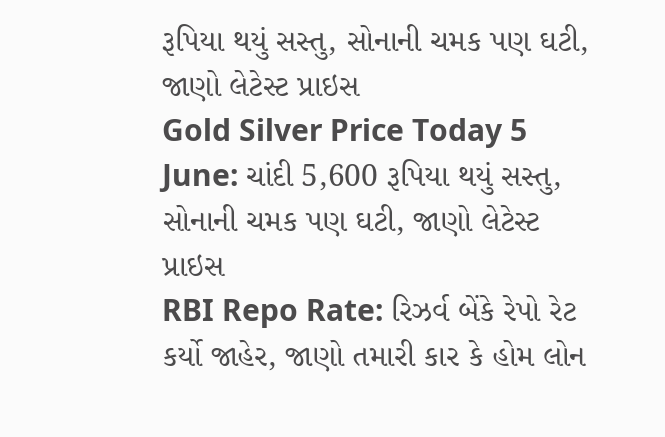રૂપિયા થયું સસ્તુ, સોનાની ચમક પણ ઘટી, જાણો લેટેસ્ટ પ્રાઇસ
Gold Silver Price Today 5 June: ચાંદી 5,600 રૂપિયા થયું સસ્તુ, સોનાની ચમક પણ ઘટી, જાણો લેટેસ્ટ પ્રાઇસ
RBI Repo Rate: રિઝર્વ બેંકે રેપો રેટ કર્યો જાહેર, જાણો તમારી કાર કે હોમ લોન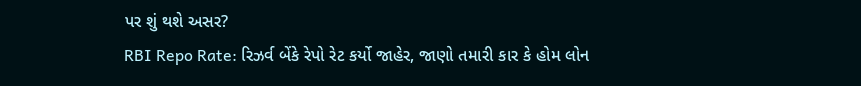પર શું થશે અસર?
RBI Repo Rate: રિઝર્વ બેંકે રેપો રેટ કર્યો જાહેર, જાણો તમારી કાર કે હોમ લોન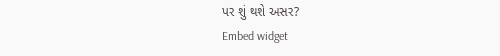પર શું થશે અસર?
Embed widget